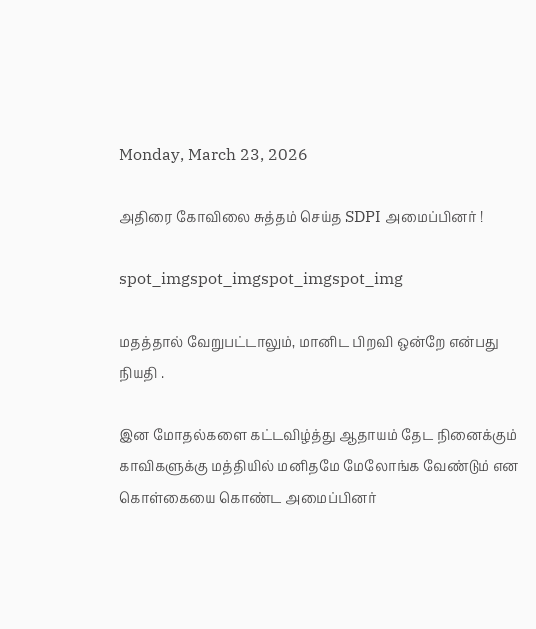Monday, March 23, 2026

அதிரை கோவிலை சுத்தம் செய்த SDPI அமைப்பினர் !

spot_imgspot_imgspot_imgspot_img

மதத்தால் வேறுபட்டாலும், மானிட பிறவி ஒன்றே என்பது நியதி .

இன மோதல்களை கட்டவிழ்த்து ஆதாயம் தேட நினைக்கும் காவிகளுக்கு மத்தியில் மனிதமே மேலோங்க வேண்டும் என கொள்கையை கொண்ட அமைப்பினர்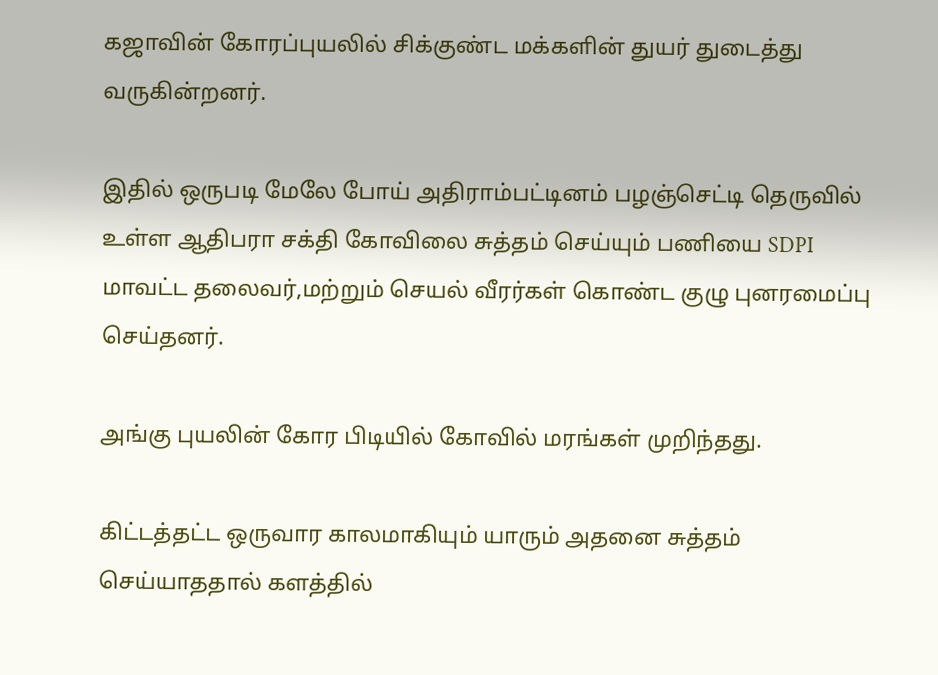கஜாவின் கோரப்புயலில் சிக்குண்ட மக்களின் துயர் துடைத்து வருகின்றனர்.

இதில் ஒருபடி மேலே போய் அதிராம்பட்டினம் பழஞ்செட்டி தெருவில் உள்ள ஆதிபரா சக்தி கோவிலை சுத்தம் செய்யும் பணியை SDPI மாவட்ட தலைவர்,மற்றும் செயல் வீரர்கள் கொண்ட குழு புனரமைப்பு செய்தனர்.

அங்கு புயலின் கோர பிடியில் கோவில் மரங்கள் முறிந்தது.

கிட்டத்தட்ட ஒருவார காலமாகியும் யாரும் அதனை சுத்தம் செய்யாததால் களத்தில்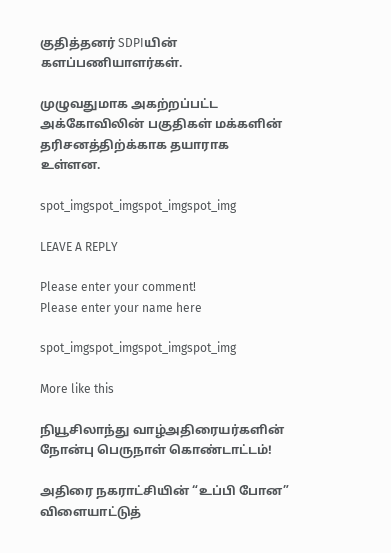குதித்தனர் SDPIயின் களப்பணியாளர்கள்.

முழுவதுமாக அகற்றப்பட்ட அக்கோவிலின் பகுதிகள் மக்களின் தரிசனத்திற்க்காக தயாராக உள்ளன.

spot_imgspot_imgspot_imgspot_img

LEAVE A REPLY

Please enter your comment!
Please enter your name here

spot_imgspot_imgspot_imgspot_img

More like this

நியூசிலாந்து வாழ்அதிரையர்களின் நோன்பு பெருநாள் கொண்டாட்டம்!

அதிரை நகராட்சியின் “உப்பி போன” விளையாட்டுத்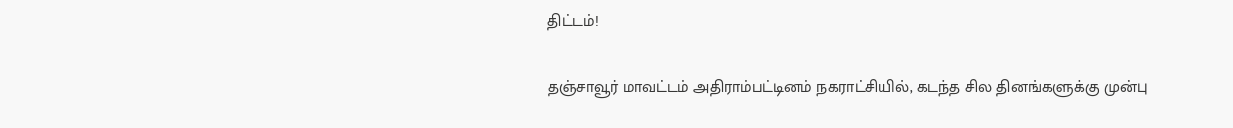திட்டம்!

தஞ்சாவூர் மாவட்டம் அதிராம்பட்டினம் நகராட்சியில், கடந்த சில தினங்களுக்கு முன்பு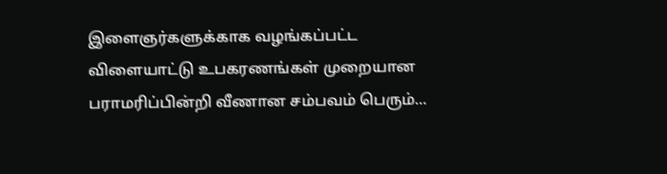இளைஞர்களுக்காக வழங்கப்பட்ட விளையாட்டு உபகரணங்கள் முறையான பராமரிப்பின்றி வீணான சம்பவம் பெரும்...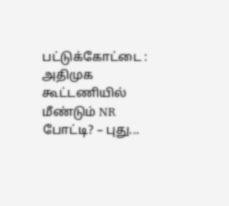பட்டுக்கோட்டை : அதிமுக கூட்டணியில் மீண்டும் NR போட்டி? – புது...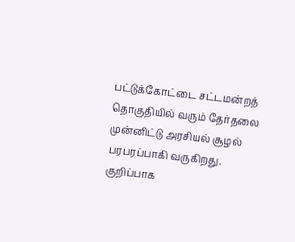பட்டுக்கோட்டை சட்டமன்றத் தொகுதியில் வரும் தேர்தலை முன்னிட்டு அரசியல் சூழல் பரபரப்பாகி வருகிறது. குறிப்பாக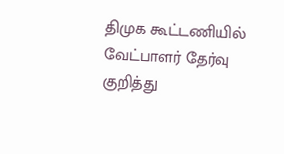திமுக கூட்டணியில் வேட்பாளர் தேர்வு குறித்து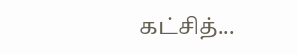கட்சித்...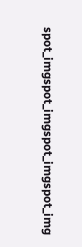spot_imgspot_imgspot_imgspot_img